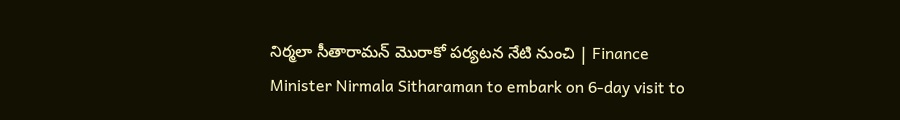నిర్మలా సీతారామన్‌ మొరాకో పర్యటన నేటి నుంచి | Finance Minister Nirmala Sitharaman to embark on 6-day visit to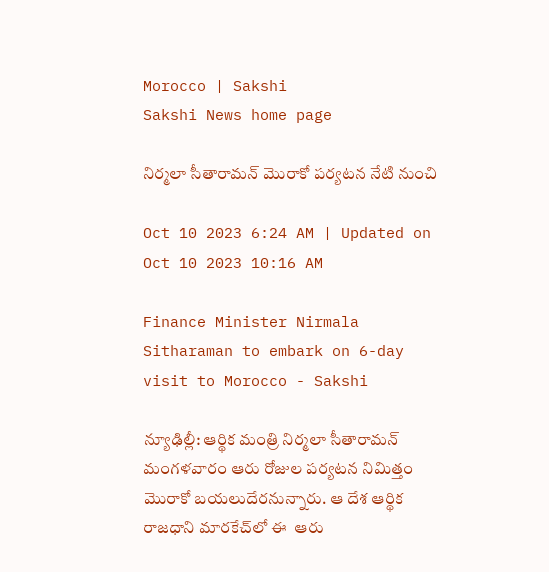Morocco | Sakshi
Sakshi News home page

నిర్మలా సీతారామన్‌ మొరాకో పర్యటన నేటి నుంచి

Oct 10 2023 6:24 AM | Updated on Oct 10 2023 10:16 AM

Finance Minister Nirmala Sitharaman to embark on 6-day visit to Morocco - Sakshi

న్యూఢిల్లీ: ఆర్థిక మంత్రి నిర్మలా సీతారామన్‌ మంగళవారం ఆరు రోజుల పర్యటన నిమిత్తం మొరాకో బయలుదేరనున్నారు. ఆ దేశ ఆర్థిక రాజధాని మారకేచ్‌లో ఈ  ఆరు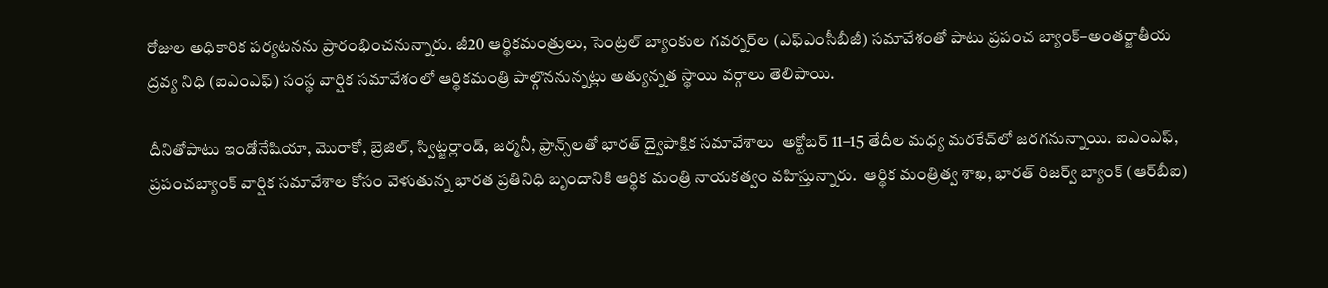రోజుల అధికారిక పర్యటనను ప్రారంభించనున్నారు. జీ20 ఆర్థికమంత్రులు, సెంట్రల్‌ బ్యాంకుల గవర్నర్‌ల (ఎఫ్‌ఎంసీబీజీ) సమావేశంతో పాటు ప్రపంచ బ్యాంక్‌–అంతర్జాతీయ ద్రవ్య నిధి (ఐఎంఎఫ్‌) సంస్థ వార్షిక సమావేశంలో ఆర్థికమంత్రి పాల్గొననున్నట్లు అత్యున్నత స్థాయి వర్గాలు తెలిపాయి.

దీనితోపాటు ఇండోనేషియా, మొరాకో, బ్రెజిల్, స్విట్జర్లాండ్, జర్మనీ, ఫ్రాన్స్‌లతో భారత్‌ ద్వైపాక్షిక సమావేశాలు  అక్టోబర్‌ 11–15 తేదీల మధ్య మరకేచ్‌లో జరగనున్నాయి. ఐఎంఎఫ్, ప్రపంచబ్యాంక్‌ వార్షిక సమావేశాల కోసం వెళుతున్న భారత ప్రతినిధి బృందానికి ఆర్థిక మంత్రి నాయకత్వం వహిస్తున్నారు.  ఆర్థిక మంత్రిత్వ శాఖ, భారత్‌ రిజర్వ్‌ బ్యాంక్‌ (ఆర్‌బీఐ)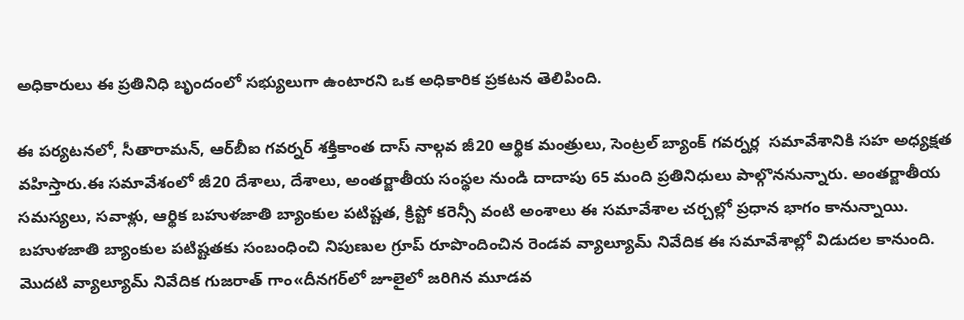అధికారులు ఈ ప్రతినిధి బృందంలో సభ్యులుగా ఉంటారని ఒక అధికారిక ప్రకటన తెలిపింది.

ఈ పర్యటనలో, సీతారామన్, ఆర్‌బీఐ గవర్నర్‌ శక్తికాంత దాస్‌ నాల్గవ జీ20 ఆర్థిక మంత్రులు, సెంట్రల్‌ బ్యాంక్‌ గవర్నర్ల  సమావేశానికి సహ అధ్యక్షత వహిస్తారు.ఈ సమావేశంలో జీ20 దేశాలు, దేశాలు, అంతర్జాతీయ సంస్థల నుండి దాదాపు 65 మంది ప్రతినిధులు పాల్గొననున్నారు. అంతర్జాతీయ సమస్యలు, సవాళ్లు, ఆర్థిక బహుళజాతి బ్యాంకుల పటిష్టత, క్రిప్టో కరెన్సీ వంటి అంశాలు ఈ సమావేశాల చర్చల్లో ప్రధాన భాగం కానున్నాయి. బహుళజాతి బ్యాంకుల పటిష్టతకు సంబంధించి నిపుణుల గ్రూప్‌ రూపొందించిన రెండవ వ్యాల్యూమ్‌ నివేదిక ఈ సమావేశాల్లో విడుదల కానుంది. మొదటి వ్యాల్యూమ్‌ నివేదిక గుజరాత్‌ గాం«దీనగర్‌లో జూలైలో జరిగిన మూడవ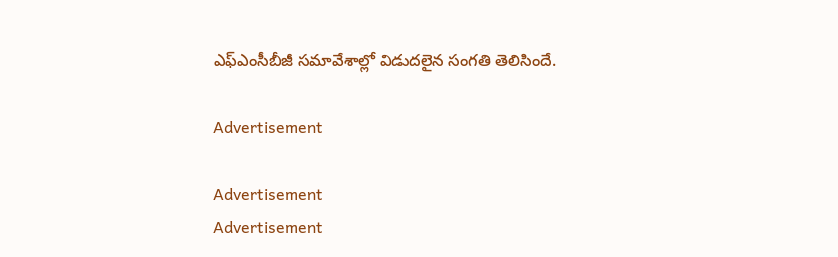ఎఫ్‌ఎంసీబీజీ సమావేశాల్లో విడుదలైన సంగతి తెలిసిందే.

Advertisement

Advertisement
Advertisement